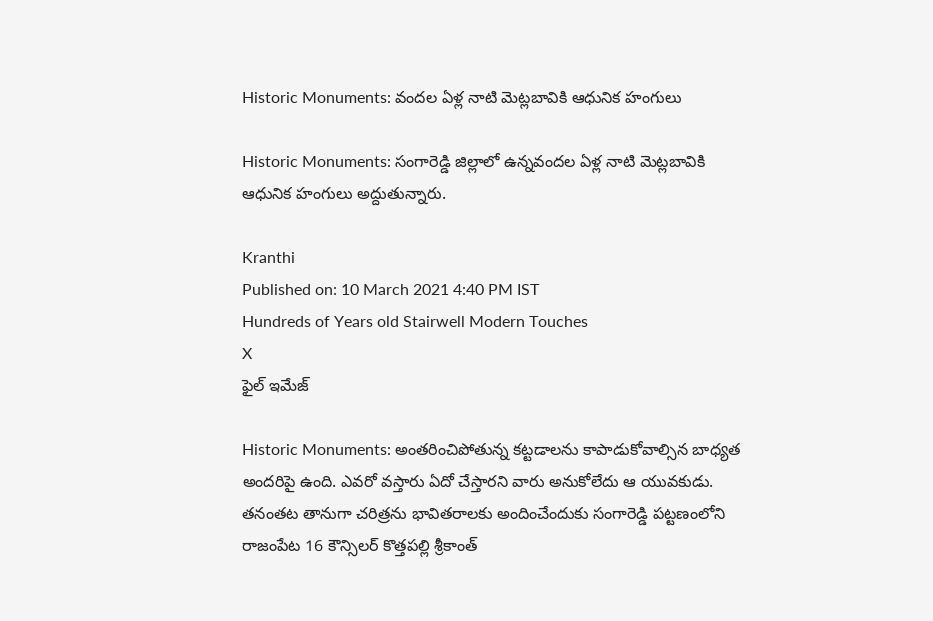Historic Monuments: వందల ఏళ్ల నాటి మెట్లబావికి ఆధునిక హంగులు

Historic Monuments: సంగారెడ్డి జిల్లాలో ఉన్నవందల ఏళ్ల నాటి మెట్లబావికి ఆధునిక హంగులు అద్దుతున్నారు.

Kranthi
Published on: 10 March 2021 4:40 PM IST
Hundreds of Years old Stairwell Modern Touches
X
ఫైల్ ఇమేజ్

Historic Monuments: అంతరించిపోతున్న కట్టడాలను కాపాడుకోవాల్సిన బాధ్యత అందరిపై ఉంది. ఎవరో వస్తారు ఏదో చేస్తారని వారు అనుకోలేదు ఆ యువకుడు. తనంతట తానుగా చరిత్రను భావితరాలకు అందించేందుకు సంగారెడ్డి పట్టణంలోని రాజంపేట 16 కౌన్సిలర్ కొత్తపల్లి శ్రీకాంత్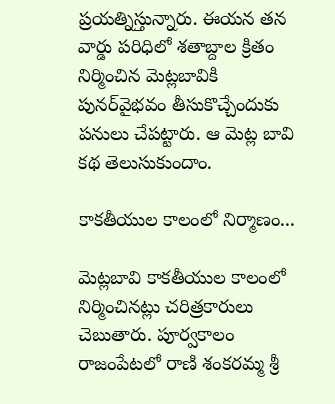ప్రయత్నిస్తున్నారు. ఈయన తన వార్డు పరిధిలో శతాబ్దాల క్రితం నిర్మించిన మెట్లబావికి పునర్‌వైభవం తీసుకొచ్చేందుకు పనులు చేపట్టారు. ఆ మెట్ల బావి కథ తెలుసుకుందాం.

కాకతీయుల కాలంలో నిర్మాణం...

మెట్లబావి కాకతీయుల కాలంలో నిర్మించినట్లు చరిత్రకారులు చెబుతారు. పూర్వకాలం రాజంపేటలో రాణి శంకరమ్మ శ్రీ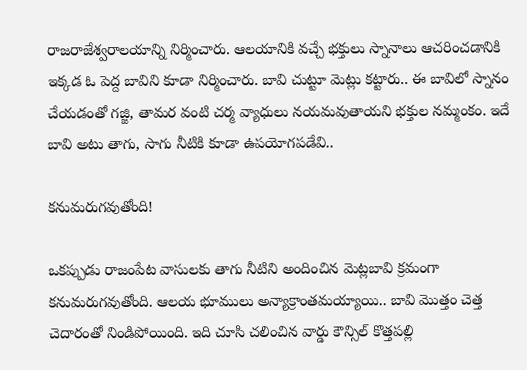రాజరాజేశ్వరాలయాన్ని నిర్మించారు. ఆలయానికి వచ్చే భక్తులు స్నానాలు ఆచరించడానికి ఇక్కడ ఓ పెద్ద బావిని కూడా నిర్మించారు. బావి చుట్టూ మెట్లు కట్టారు.. ఈ బావిలో స్నానం చేయడంతో గజ్జి, తామర వంటి చర్మ వ్యాధులు నయమవుతాయని భక్తుల నమ్మంకం. ఇదే బావి అటు తాగు, సాగు నీటికి కూడా ఉపయోగపడేవి..

కనుమరుగవుతోంది!

ఒకప్పుడు రాజంపేట వాసులకు తాగు నీటిని అందించిన మెట్లబావి క్రమంగా కనుమరుగవుతోంది. ఆలయ భూములు అన్యాక్రాంతమయ్యాయి.. బావి మొత్తం చెత్త చెదారంతో నిండిపోయింది. ఇది చూసి చలించిన వార్డు కౌన్సిల్ కొత్తపల్లి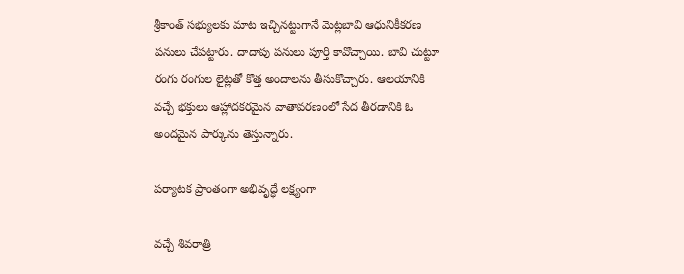శ్రీకాంత్ సభ్యులకు మాట ఇచ్చినట్టుగానే మెట్లబావి ఆధునికీకరణ పనులు చేపట్టారు. దాదాపు పనులు పూర్తి కావొచ్చాయి. బావి చుట్టూ రంగు రంగుల లైట్లతో కొత్త అందాలను తీసుకొచ్చారు. ఆలయానికి వచ్చే భక్తులు ఆహ్లాదకరమైన వాతావరణంలో సేద తీరడానికి ఓ అందమైన పార్కును తెస్తున్నారు.

పర్యాటక ప్రాంతంగా అభివృద్ధే లక్ష్యంగా

వచ్చే శివరాత్రి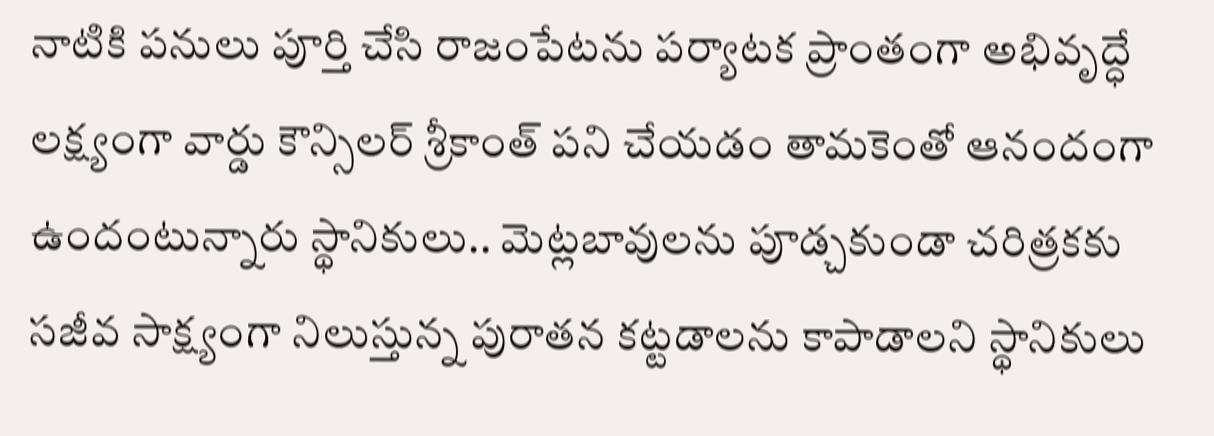నాటికి పనులు పూర్తి చేసి రాజంపేటను పర్యాటక ప్రాంతంగా అభివృద్ధే లక్ష్యంగా వార్డు కౌన్సిలర్ శ్రీకాంత్ పని చేయడం తామకెంతో ఆనందంగా ఉందంటున్నారు స్థానికులు.. మెట్లబావులను పూడ్చకుండా చరిత్రకకు సజీవ సాక్ష్యంగా నిలుస్తున్న పురాతన కట్టడాలను కాపాడాలని స్థానికులు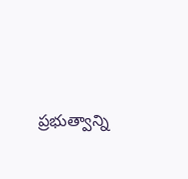ప్రభుత్వాన్ని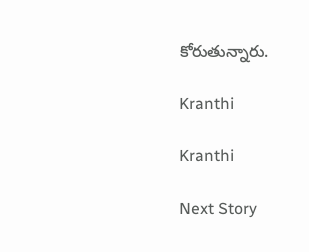కోరుతున్నారు.

Kranthi

Kranthi

Next Story